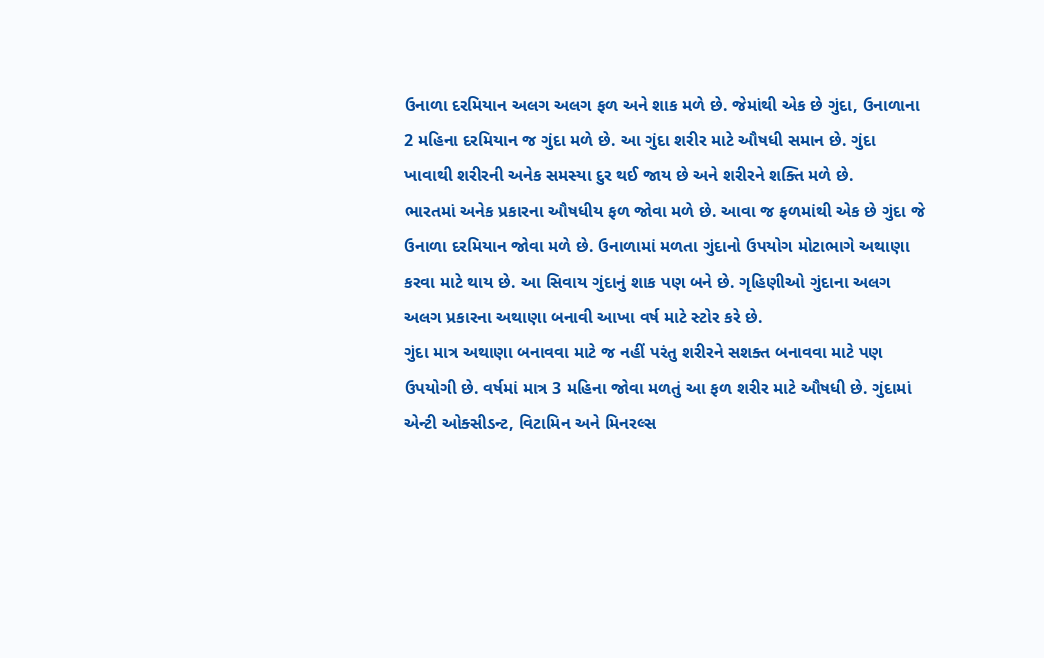ઉનાળા દરમિયાન અલગ અલગ ફળ અને શાક મળે છે. જેમાંથી એક છે ગુંદા, ઉનાળાના 2 મહિના દરમિયાન જ ગુંદા મળે છે. આ ગુંદા શરીર માટે ઔષધી સમાન છે. ગુંદા ખાવાથી શરીરની અનેક સમસ્યા દુર થઈ જાય છે અને શરીરને શક્તિ મળે છે.
ભારતમાં અનેક પ્રકારના ઔષધીય ફળ જોવા મળે છે. આવા જ ફળમાંથી એક છે ગુંદા જે ઉનાળા દરમિયાન જોવા મળે છે. ઉનાળામાં મળતા ગુંદાનો ઉપયોગ મોટાભાગે અથાણા કરવા માટે થાય છે. આ સિવાય ગુંદાનું શાક પણ બને છે. ગૃહિણીઓ ગુંદાના અલગ અલગ પ્રકારના અથાણા બનાવી આખા વર્ષ માટે સ્ટોર કરે છે.
ગુંદા માત્ર અથાણા બનાવવા માટે જ નહીં પરંતુ શરીરને સશક્ત બનાવવા માટે પણ ઉપયોગી છે. વર્ષમાં માત્ર 3 મહિના જોવા મળતું આ ફળ શરીર માટે ઔષધી છે. ગુંદામાં એન્ટી ઓક્સીડન્ટ, વિટામિન અને મિનરલ્સ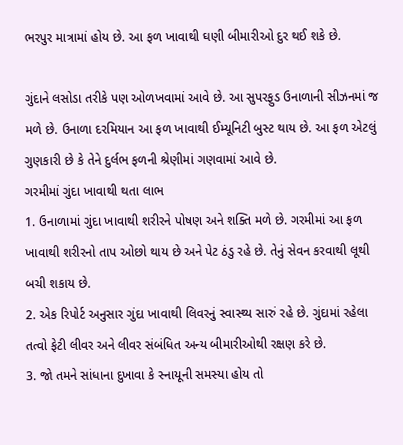ભરપુર માત્રામાં હોય છે. આ ફળ ખાવાથી ઘણી બીમારીઓ દુર થઈ શકે છે.

ગુંદાને લસોડા તરીકે પણ ઓળખવામાં આવે છે. આ સુપરફુડ ઉનાળાની સીઝનમાં જ મળે છે. ઉનાળા દરમિયાન આ ફળ ખાવાથી ઈમ્યૂનિટી બુસ્ટ થાય છે. આ ફળ એટલું ગુણકારી છે કે તેને દુર્લભ ફળની શ્રેણીમાં ગણવામાં આવે છે.
ગરમીમાં ગુંદા ખાવાથી થતા લાભ
1. ઉનાળામાં ગુંદા ખાવાથી શરીરને પોષણ અને શક્તિ મળે છે. ગરમીમાં આ ફળ ખાવાથી શરીરનો તાપ ઓછો થાય છે અને પેટ ઠંડુ રહે છે. તેનું સેવન કરવાથી લૂથી બચી શકાય છે.
2. એક રિપોર્ટ અનુસાર ગુંદા ખાવાથી લિવરનું સ્વાસ્થ્ય સારું રહે છે. ગુંદામાં રહેલા તત્વો ફેટી લીવર અને લીવર સંબંધિત અન્ય બીમારીઓથી રક્ષણ કરે છે.
3. જો તમને સાંધાના દુખાવા કે સ્નાયૂની સમસ્યા હોય તો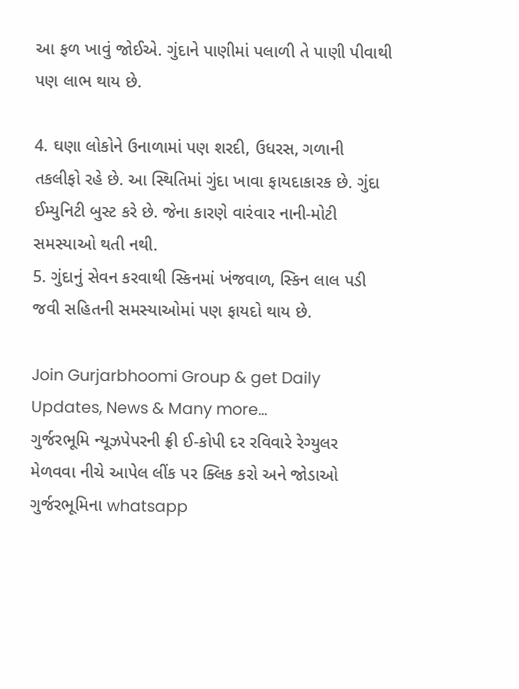આ ફળ ખાવું જોઈએ. ગુંદાને પાણીમાં પલાળી તે પાણી પીવાથી પણ લાભ થાય છે.

4. ઘણા લોકોને ઉનાળામાં પણ શરદી, ઉધરસ, ગળાની તકલીફો રહે છે. આ સ્થિતિમાં ગુંદા ખાવા ફાયદાકારક છે. ગુંદા ઈમ્યુનિટી બુસ્ટ કરે છે. જેના કારણે વારંવાર નાની-મોટી સમસ્યાઓ થતી નથી.
5. ગુંદાનું સેવન કરવાથી સ્કિનમાં ખંજવાળ, સ્કિન લાલ પડી જવી સહિતની સમસ્યાઓમાં પણ ફાયદો થાય છે.

Join Gurjarbhoomi Group & get Daily Updates, News & Many more…
ગુર્જરભૂમિ ન્યૂઝપેપરની ફ્રી ઈ-કોપી દર રવિવારે રેગ્યુલર મેળવવા નીચે આપેલ લીંક પર ક્લિક કરો અને જોડાઓ ગુર્જરભૂમિના whatsapp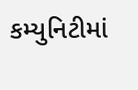કમ્યુનિટીમાં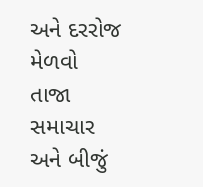અને દરરોજ મેળવો તાજા સમાચાર અને બીજું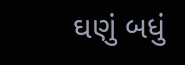ઘણું બધું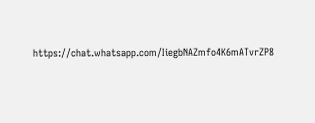https://chat.whatsapp.com/IiegbNAZmfo4K6mATvrZP8